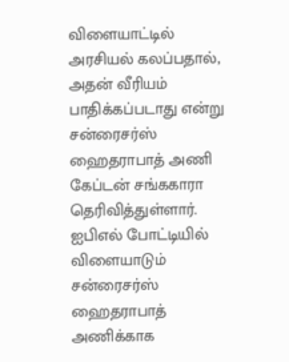விளையாட்டில் அரசியல் கலப்பதால், அதன் வீரியம் பாதிக்கப்படாது என்று சன்ரைசர்ஸ் ஹைதராபாத் அணி கேப்டன் சங்ககாரா தெரிவித்துள்ளார்.
ஐபிஎல் போட்டியில் விளையாடும் சன்ரைசர்ஸ் ஹைதராபாத் அணிக்காக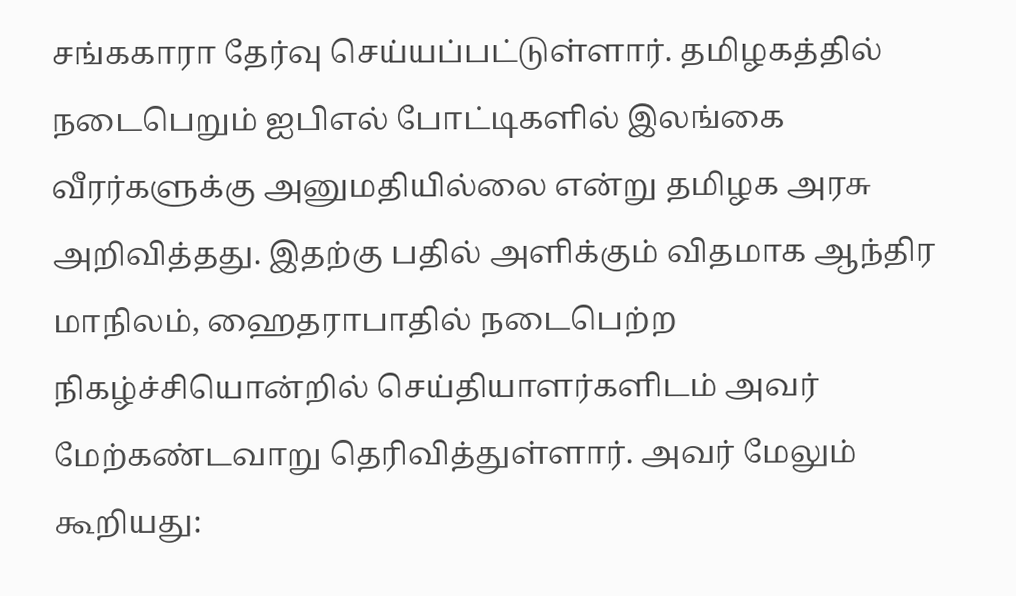சங்ககாரா தேர்வு செய்யப்பட்டுள்ளார். தமிழகத்தில் நடைபெறும் ஐபிஎல் போட்டிகளில் இலங்கை வீரர்களுக்கு அனுமதியில்லை என்று தமிழக அரசு அறிவித்தது. இதற்கு பதில் அளிக்கும் விதமாக ஆந்திர மாநிலம், ஹைதராபாதில் நடைபெற்ற நிகழ்ச்சியொன்றில் செய்தியாளர்களிடம் அவர் மேற்கண்டவாறு தெரிவித்துள்ளார். அவர் மேலும் கூறியது: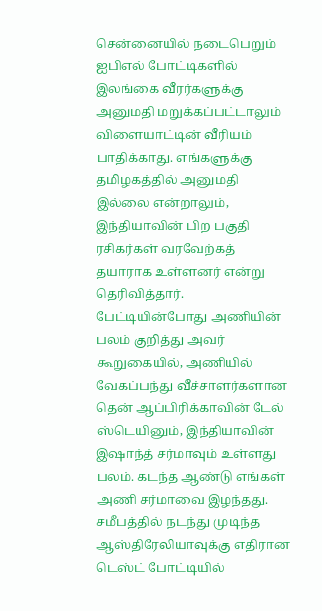சென்னையில் நடைபெறும் ஐபிஎல் போட்டிகளில் இலங்கை வீரர்களுக்கு அனுமதி மறுக்கப்பட்டாலும் விளையாட்டின் வீரியம் பாதிக்காது. எங்களுக்கு தமிழகத்தில் அனுமதி இல்லை என்றாலும், இந்தியாவின் பிற பகுதி ரசிகர்கள் வரவேற்கத் தயாராக உள்ளனர் என்று தெரிவித்தார்.
பேட்டியின்போது அணியின் பலம் குறித்து அவர் கூறுகையில், அணியில் வேகப்பந்து வீச்சாளர்களான தென் ஆப்பிரிக்காவின் டேல் ஸ்டெயினும், இந்தியாவின் இஷாந்த் சர்மாவும் உள்ளது பலம். கடந்த ஆண்டு எங்கள் அணி சர்மாவை இழந்தது. சமீபத்தில் நடந்து முடிந்த ஆஸ்திரேலியாவுக்கு எதிரான டெஸ்ட் போட்டியில்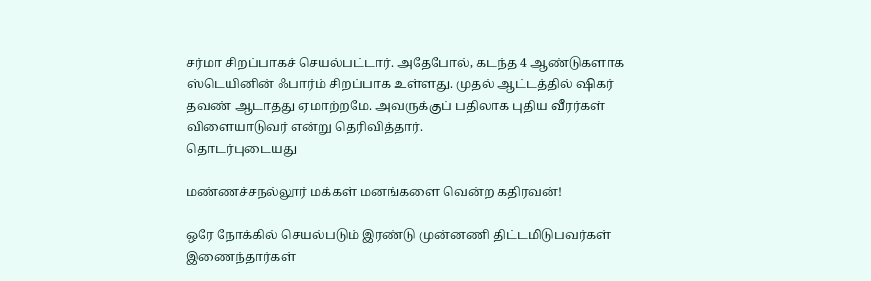சர்மா சிறப்பாகச் செயல்பட்டார். அதேபோல், கடந்த 4 ஆண்டுகளாக ஸ்டெயினின் ஃபார்ம் சிறப்பாக உள்ளது. முதல் ஆட்டத்தில் ஷிகர் தவண் ஆடாதது ஏமாற்றமே. அவருக்குப் பதிலாக புதிய வீரர்கள் விளையாடுவர் என்று தெரிவித்தார்.
தொடர்புடையது

மண்ணச்சநல்லூர் மக்கள் மனங்களை வென்ற கதிரவன்!

ஒரே நோக்கில் செயல்படும் இரண்டு முன்னணி திட்டமிடுபவர்கள் இணைந்தார்கள்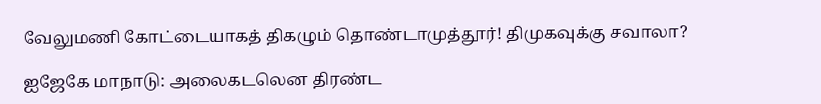வேலுமணி கோட்டையாகத் திகழும் தொண்டாமுத்தூர்! திமுகவுக்கு சவாலா?

ஐஜேகே மாநாடு: அலைகடலென திரண்ட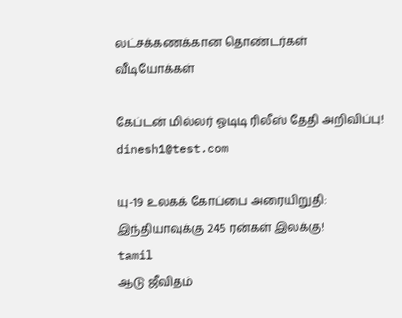லட்சக்கணக்கான தொண்டர்கள்
வீடியோக்கள்

கேப்டன் மில்லர் ஓடிடி ரிலீஸ் தேதி அறிவிப்பு!
dinesh1@test.com

யு-19 உலகக் கோப்பை அரையிறுதி: இந்தியாவுக்கு 245 ரன்கள் இலக்கு!
tamil
ஆடு ஜீவிதம்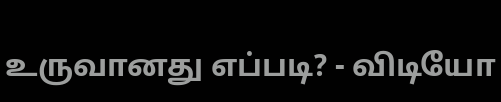உருவானது எப்படி? - விடியோ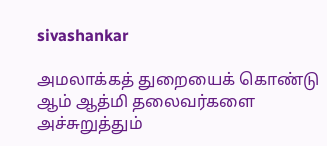sivashankar

அமலாக்கத் துறையைக் கொண்டு ஆம் ஆத்மி தலைவர்களை அச்சுறுத்தும்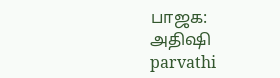பாஜக: அதிஷி
parvathi